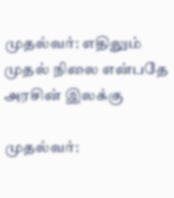முதல்வர்: எதிலும் முதல் நிலை என்பதே அரசின் இலக்கு

முதல்வர்: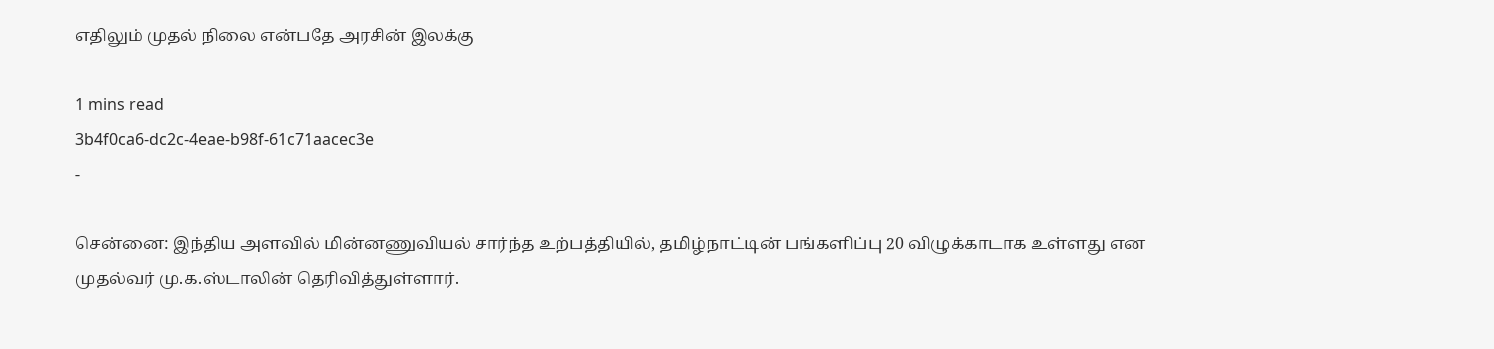எதிலும் முதல் நிலை என்பதே அரசின் இலக்கு

1 mins read
3b4f0ca6-dc2c-4eae-b98f-61c71aacec3e
-

சென்னை: இந்திய அளவில் மின்னணுவியல் சார்ந்த உற்பத்தியில், தமிழ்நாட்டின் பங்களிப்பு 20 விழுக்காடாக உள்ளது என முதல்வர் மு.க.ஸ்டாலின் தெரிவித்துள்ளார்.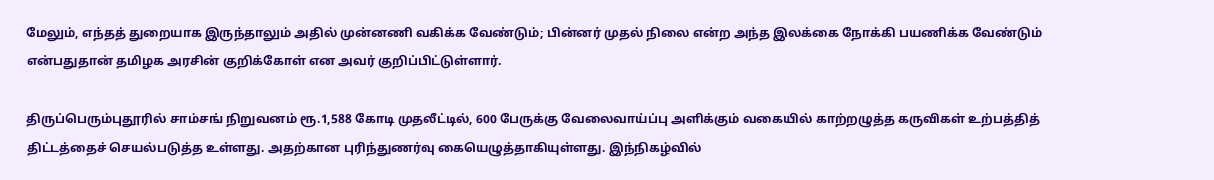மேலும், எந்தத் துறையாக இருந்தாலும் அதில் முன்னணி வகிக்க வேண்டும்; பின்னர் முதல் நிலை என்ற அந்த இலக்கை நோக்கி பயணிக்க வேண்டும் என்பதுதான் தமிழக அரசின் குறிக்கோள் என அவர் குறிப்பிட்டுள்ளார்.

திருப்பெரும்புதூரில் சாம்சங் நிறுவனம் ரூ.1,588 கோடி முதலீட்டில், 600 பேருக்கு வேலைவாய்ப்பு அளிக்கும் வகையில் காற்றழுத்த கருவிகள் உற்பத்தித் திட்டத்தைச் செயல்படுத்த உள்ளது. அதற்கான புரிந்துணர்வு கையெழுத்தாகியுள்ளது. இந்நிகழ்வில்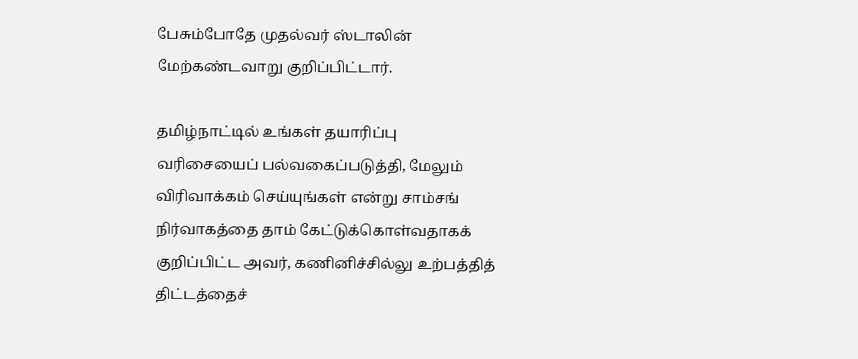பேசும்போதே முதல்வர் ஸ்டாலின் மேற்கண்டவாறு குறிப்பிட்டார்.

தமிழ்நாட்டில் உங்கள் தயாரிப்பு வரிசையைப் பல்வகைப்படுத்தி, மேலும் விரிவாக்கம் செய்யுங்கள் என்று சாம்சங் நிர்வாகத்தை தாம் கேட்டுக்கொள்வதாகக் குறிப்பிட்ட அவர், கணினிச்சில்லு உற்பத்தித் திட்டத்தைச்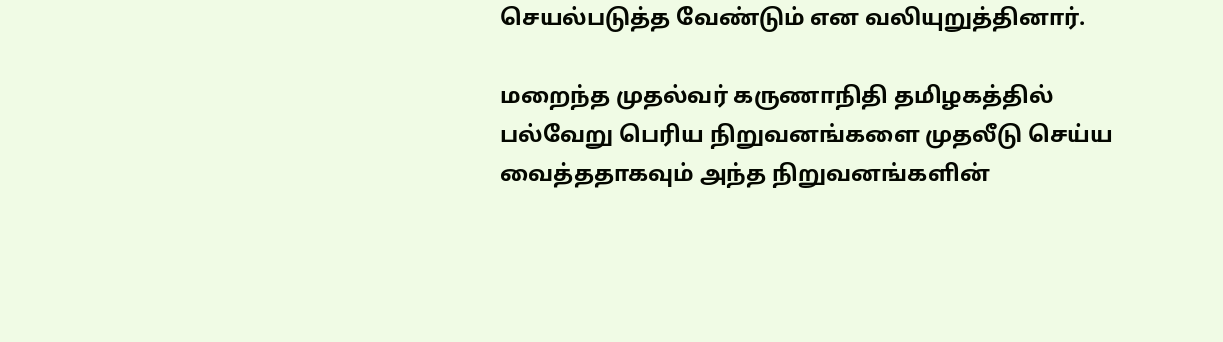செயல்படுத்த வேண்டும் என வலியுறுத்தினார்.

மறைந்த முதல்வர் கருணாநிதி தமிழகத்தில் பல்வேறு பெரிய நிறுவனங்களை முதலீடு செய்ய வைத்ததாகவும் அந்த நிறுவனங்களின்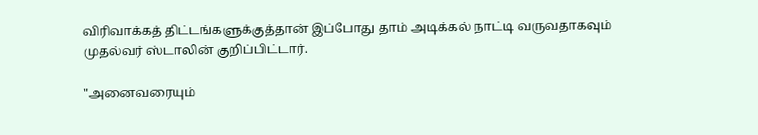விரிவாக்கத் திட்டங்களுக்குத்தான் இப்போது தாம் அடிக்கல் நாட்டி வருவதாகவும் முதல்வர் ஸ்டாலின் குறிப்பிட்டார்.

"அனைவரையும்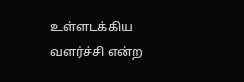உள்ளடக்கிய வளர்ச்சி என்ற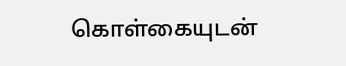கொள்கையுடன்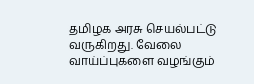தமிழக அரசு செயல்பட்டு வருகிறது. வேலை வாய்ப்புகளை வழங்கும்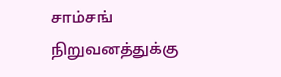சாம்சங் நிறுவனத்துக்கு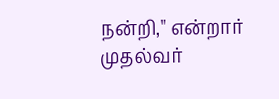நன்றி," என்றார் முதல்வர்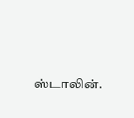ஸ்டாலின்.